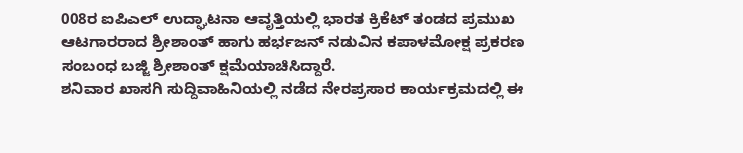008ರ ಐಪಿಎಲ್ ಉದ್ಘಾಟನಾ ಆವೃತ್ತಿಯಲ್ಲಿ ಭಾರತ ಕ್ರಿಕೆಟ್ ತಂಡದ ಪ್ರಮುಖ ಆಟಗಾರರಾದ ಶ್ರೀಶಾಂತ್ ಹಾಗು ಹರ್ಭಜನ್ ನಡುವಿನ ಕಪಾಳಮೋಕ್ಷ ಪ್ರಕರಣ ಸಂಬಂಧ ಬಜ್ಜಿ ಶ್ರೀಶಾಂತ್ ಕ್ಷಮೆಯಾಚಿಸಿದ್ದಾರೆ.
ಶನಿವಾರ ಖಾಸಗಿ ಸುದ್ದಿವಾಹಿನಿಯಲ್ಲಿ ನಡೆದ ನೇರಪ್ರಸಾರ ಕಾರ್ಯಕ್ರಮದಲ್ಲಿ ಈ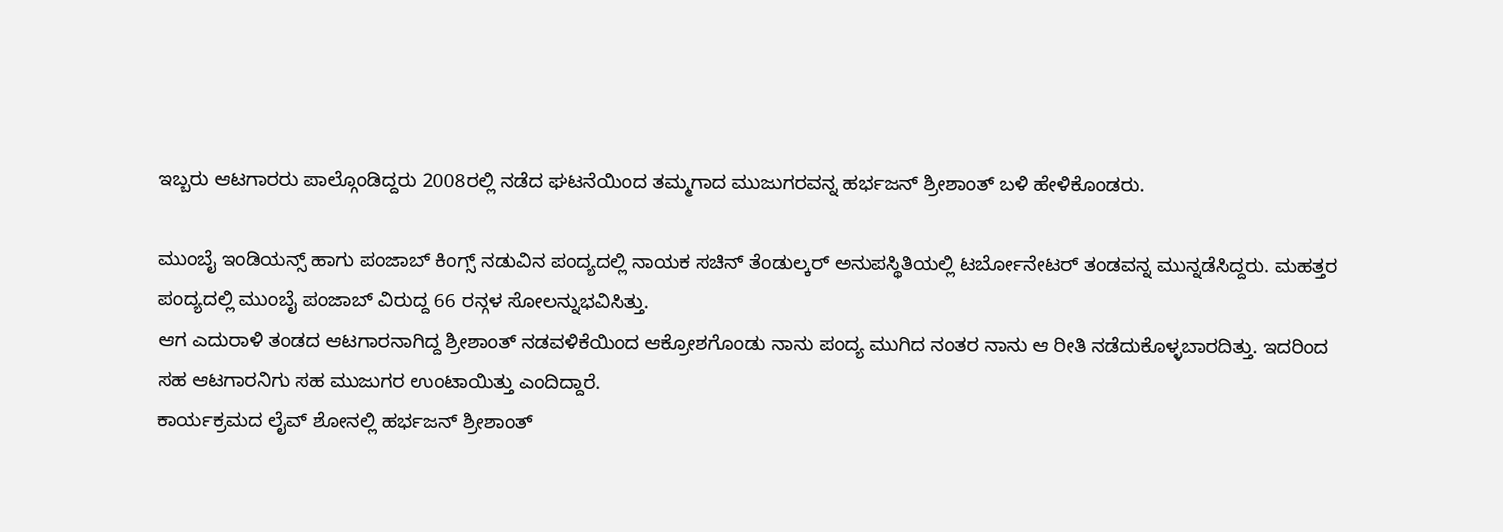ಇಬ್ಬರು ಆಟಗಾರರು ಪಾಲ್ಗೊಂಡಿದ್ದರು 2008ರಲ್ಲಿ ನಡೆದ ಘಟನೆಯಿಂದ ತಮ್ಮಗಾದ ಮುಜುಗರವನ್ನ ಹರ್ಭಜನ್ ಶ್ರೀಶಾಂತ್ ಬಳಿ ಹೇಳಿಕೊಂಡರು.

ಮುಂಬೈ ಇಂಡಿಯನ್ಸ್ ಹಾಗು ಪಂಜಾಬ್ ಕಿಂಗ್ಸ್ ನಡುವಿನ ಪಂದ್ಯದಲ್ಲಿ ನಾಯಕ ಸಚಿನ್ ತೆಂಡುಲ್ಕರ್ ಅನುಪಸ್ಥಿತಿಯಲ್ಲಿ ಟರ್ಬೋನೇಟರ್ ತಂಡವನ್ನ ಮುನ್ನಡೆಸಿದ್ದರು. ಮಹತ್ತರ ಪಂದ್ಯದಲ್ಲಿ ಮುಂಬೈ ಪಂಜಾಬ್ ವಿರುದ್ದ 66 ರನ್ಗಳ ಸೋಲನ್ನುಭವಿಸಿತ್ತು.
ಆಗ ಎದುರಾಳಿ ತಂಡದ ಆಟಗಾರನಾಗಿದ್ದ ಶ್ರೀಶಾಂತ್ ನಡವಳಿಕೆಯಿಂದ ಆಕ್ರೋಶಗೊಂಡು ನಾನು ಪಂದ್ಯ ಮುಗಿದ ನಂತರ ನಾನು ಆ ರೀತಿ ನಡೆದುಕೊಳ್ಳಬಾರದಿತ್ತು. ಇದರಿಂದ ಸಹ ಆಟಗಾರನಿಗು ಸಹ ಮುಜುಗರ ಉಂಟಾಯಿತ್ತು ಎಂದಿದ್ದಾರೆ.
ಕಾರ್ಯಕ್ರಮದ ಲೈವ್ ಶೋನಲ್ಲಿ ಹರ್ಭಜನ್ ಶ್ರೀಶಾಂತ್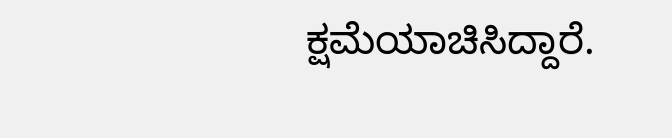ಕ್ಷಮೆಯಾಚಿಸಿದ್ದಾರೆ.